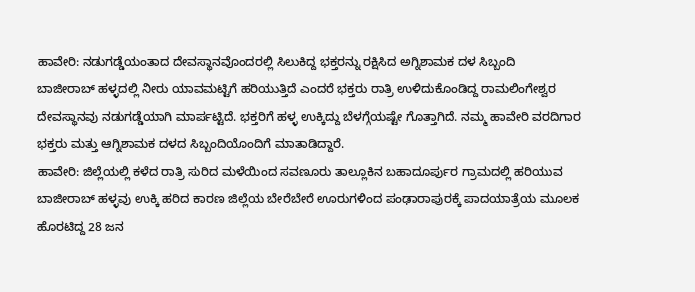ಹಾವೇರಿ: ನಡುಗಡ್ಡೆಯಂತಾದ ದೇವಸ್ಥಾನವೊಂದರಲ್ಲಿ ಸಿಲುಕಿದ್ದ ಭಕ್ತರನ್ನು ರಕ್ಷಿಸಿದ ಅಗ್ನಿಶಾಮಕ ದಳ ಸಿಬ್ಬಂದಿ
ಬಾಜೀರಾಬ್ ಹಳ್ಳದಲ್ಲಿ ನೀರು ಯಾವಮಟ್ಟಿಗೆ ಹರಿಯುತ್ತಿದೆ ಎಂದರೆ ಭಕ್ತರು ರಾತ್ರಿ ಉಳಿದುಕೊಂಡಿದ್ದ ರಾಮಲಿಂಗೇಶ್ವರ ದೇವಸ್ಥಾನವು ನಡುಗಡ್ಡೆಯಾಗಿ ಮಾರ್ಪಟ್ಟಿದೆ. ಭಕ್ತರಿಗೆ ಹಳ್ಳ ಉಕ್ಕಿದ್ದು ಬೆಳಗ್ಗೆಯಷ್ಟೇ ಗೊತ್ತಾಗಿದೆ. ನಮ್ಮ ಹಾವೇರಿ ವರದಿಗಾರ ಭಕ್ತರು ಮತ್ತು ಆಗ್ನಿಶಾಮಕ ದಳದ ಸಿಬ್ಬಂದಿಯೊಂದಿಗೆ ಮಾತಾಡಿದ್ದಾರೆ.
ಹಾವೇರಿ: ಜಿಲ್ಲೆಯಲ್ಲಿ ಕಳೆದ ರಾತ್ರಿ ಸುರಿದ ಮಳೆಯಿಂದ ಸವಣೂರು ತಾಲ್ಲೂಕಿನ ಬಹಾದೂರ್ಪುರ ಗ್ರಾಮದಲ್ಲಿ ಹರಿಯುವ ಬಾಜೀರಾಬ್ ಹಳ್ಳವು ಉಕ್ಕಿ ಹರಿದ ಕಾರಣ ಜಿಲ್ಲೆಯ ಬೇರೆಬೇರೆ ಊರುಗಳಿಂದ ಪಂಢಾರಾಪುರಕ್ಕೆ ಪಾದಯಾತ್ರೆಯ ಮೂಲಕ ಹೊರಟಿದ್ದ 28 ಜನ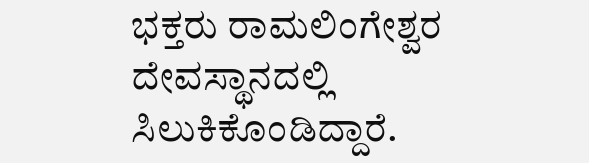ಭಕ್ತರು ರಾಮಲಿಂಗೇಶ್ವರ ದೇವಸ್ಥಾನದಲ್ಲಿ ಸಿಲುಕಿಕೊಂಡಿದ್ದಾರೆ.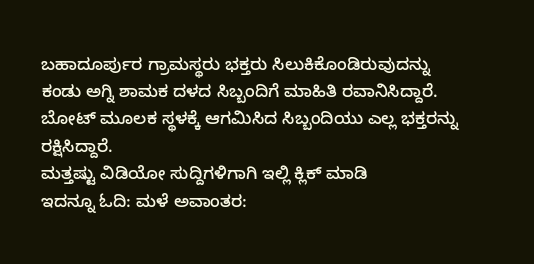ಬಹಾದೂರ್ಪುರ ಗ್ರಾಮಸ್ಥರು ಭಕ್ತರು ಸಿಲುಕಿಕೊಂಡಿರುವುದನ್ನು ಕಂಡು ಅಗ್ನಿ ಶಾಮಕ ದಳದ ಸಿಬ್ಬಂದಿಗೆ ಮಾಹಿತಿ ರವಾನಿಸಿದ್ದಾರೆ. ಬೋಟ್ ಮೂಲಕ ಸ್ಥಳಕ್ಕೆ ಆಗಮಿಸಿದ ಸಿಬ್ಬಂದಿಯು ಎಲ್ಲ ಭಕ್ತರನ್ನು ರಕ್ಷಿಸಿದ್ದಾರೆ.
ಮತ್ತಷ್ಟು ವಿಡಿಯೋ ಸುದ್ದಿಗಳಿಗಾಗಿ ಇಲ್ಲಿ ಕ್ಲಿಕ್ ಮಾಡಿ
ಇದನ್ನೂ ಓದಿ: ಮಳೆ ಅವಾಂತರ: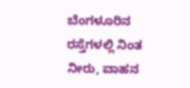ಬೆಂಗಳೂರಿನ ರಸ್ತೆಗಳಲ್ಲಿ ನಿಂತ ನೀರು, ವಾಹನ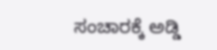ಸಂಚಾರಕ್ಕೆ ಅಡ್ಡಿ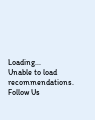Loading...
Unable to load recommendations.
Follow Us